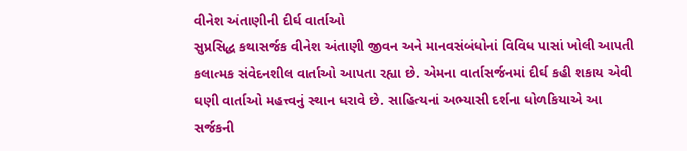વીનેશ અંતાણીની દીર્ઘ વાર્તાઓ
સુપ્રસિદ્ધ કથાસર્જક વીનેશ અંતાણી જીવન અને માનવસંબંધોનાં વિવિધ પાસાં ખોલી આપતી
કલાત્મક સંવેદનશીલ વાર્તાઓ આપતા રહ્યા છે. એમના વાર્તાસર્જનમાં દીર્ઘ કહી શકાય એવી
ઘણી વાર્તાઓ મહત્ત્વનું સ્થાન ધરાવે છે. સાહિત્યનાં અભ્યાસી દર્શના ધોળકિયાએ આ સર્જકની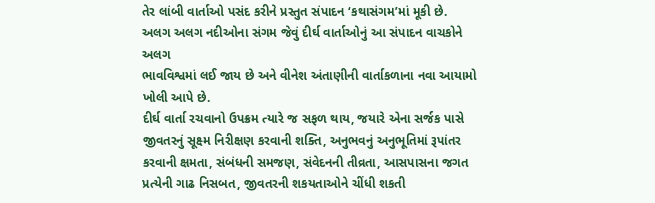તેર લાંબી વાર્તાઓ પસંદ કરીને પ્રસ્તુત સંપાદન ‘કથાસંગમ’માં મૂકી છે.
અલગ અલગ નદીઓના સંગમ જેવું દીર્ઘ વાર્તાઓનું આ સંપાદન વાચકોને અલગ
ભાવવિશ્વમાં લઈ જાય છે અને વીનેશ અંતાણીની વાર્તાકળાના નવા આયામો ખોલી આપે છે.
દીર્ઘ વાર્તા રચવાનો ઉપક્રમ ત્યારે જ સફળ થાય, જયારે એના સર્જક પાસે જીવતરનું સૂક્ષ્મ નિરીક્ષણ કરવાની શક્તિ, અનુભવનું અનુભૂતિમાં રૂપાંતર કરવાની ક્ષમતા, સંબંધની સમજણ, સંવેદનની તીવ્રતા, આસપાસના જગત પ્રત્યેની ગાઢ નિસબત, જીવતરની શકયતાઓને ચીંધી શકતી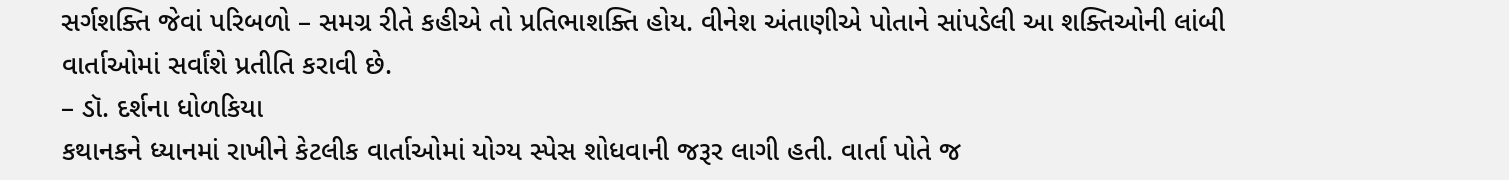સર્ગશક્તિ જેવાં પરિબળો – સમગ્ર રીતે કહીએ તો પ્રતિભાશક્તિ હોય. વીનેશ અંતાણીએ પોતાને સાંપડેલી આ શક્તિઓની લાંબી વાર્તાઓમાં સર્વાંશે પ્રતીતિ કરાવી છે.
– ડૉ. દર્શના ધોળકિયા
કથાનકને ધ્યાનમાં રાખીને કેટલીક વાર્તાઓમાં યોગ્ય સ્પેસ શોધવાની જરૂર લાગી હતી. વાર્તા પોતે જ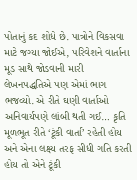પોતાનું કદ શોધે છે. પાત્રોને વિકસવા માટે જગ્યા જોઈએ, પરિવેશને વાર્તાના મૂડ સાથે જોડવાની મારી લેખનપદ્ધતિએ પણ એમાં ભાગ ભજવ્યો. એ રીતે ઘણી વાર્તાઓ અનિવાર્યપણે લાંબી થતી ગઈ… કૃતિ મૂળભૂત રીતે ‘ટૂંકી વાર્તા’ રહેતી હોય અને એના લક્ષ્ય તરફ સીધી ગતિ કરતી હોય તો એને ટૂંકી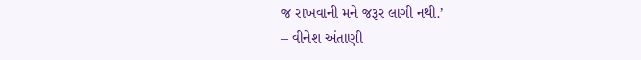જ રાખવાની મને જરૂર લાગી નથી.’
– વીનેશ અંતાણી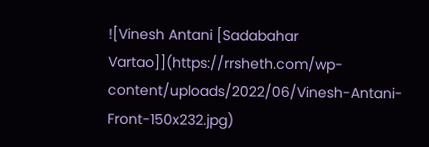![Vinesh Antani [Sadabahar Vartao]](https://rrsheth.com/wp-content/uploads/2022/06/Vinesh-Antani-Front-150x232.jpg)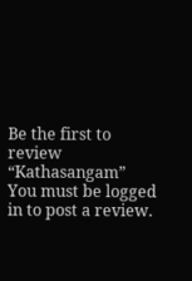Be the first to review “Kathasangam”
You must be logged in to post a review.